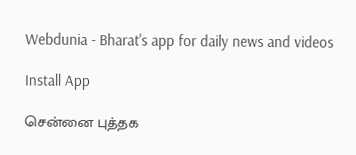Webdunia - Bharat's app for daily news and videos

Install App

சென்னை புத்தக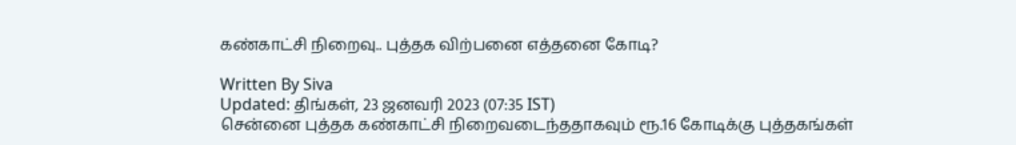கண்காட்சி நிறைவு.. புத்தக விற்பனை எத்தனை கோடி?

Written By Siva
Updated: திங்கள், 23 ஜனவரி 2023 (07:35 IST)
சென்னை புத்தக கண்காட்சி நிறைவடைந்ததாகவும் ரூ.16 கோடிக்கு புத்தகங்கள்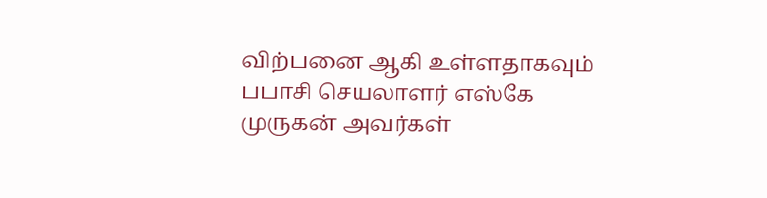விற்பனை ஆகி உள்ளதாகவும் பபாசி செயலாளர் எஸ்கே முருகன் அவர்கள்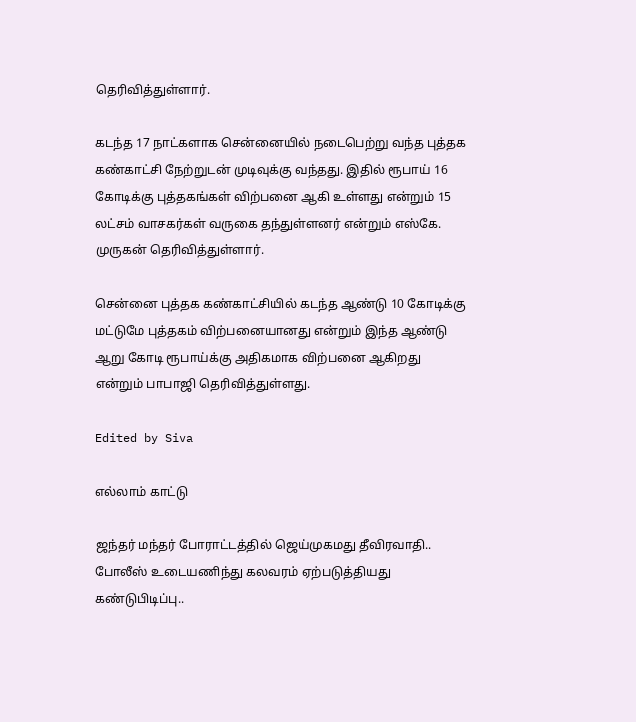தெரிவித்துள்ளார்.

கடந்த 17 நாட்களாக சென்னையில் நடைபெற்று வந்த புத்தக கண்காட்சி நேற்றுடன் முடிவுக்கு வந்தது. இதில் ரூபாய் 16 கோடிக்கு புத்தகங்கள் விற்பனை ஆகி உள்ளது என்றும் 15 லட்சம் வாசகர்கள் வருகை தந்துள்ளனர் என்றும் எஸ்கே. முருகன் தெரிவித்துள்ளார்.

சென்னை புத்தக கண்காட்சியில் கடந்த ஆண்டு 10 கோடிக்கு மட்டுமே புத்தகம் விற்பனையானது என்றும் இந்த ஆண்டு ஆறு கோடி ரூபாய்க்கு அதிகமாக விற்பனை ஆகிறது என்றும் பாபாஜி தெரிவித்துள்ளது.

Edited by Siva

எல்லாம் காட்டு

ஜந்தர் மந்தர் போராட்டத்தில் ஜெய்முகமது தீவிரவாதி.. போலீஸ் உடையணிந்து கலவரம் ஏற்படுத்தியது கண்டுபிடிப்பு..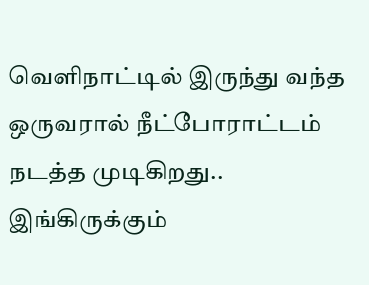வெளிநாட்டில் இருந்து வந்த ஒருவரால் நீட்போராட்டம் நடத்த முடிகிறது.. இங்கிருக்கும்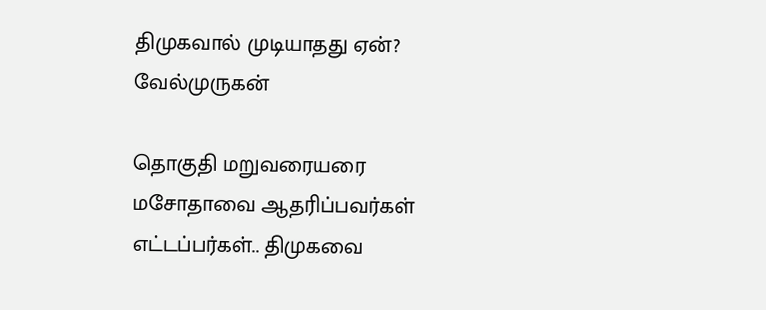திமுகவால் முடியாதது ஏன்? வேல்முருகன்

தொகுதி மறுவரையரை மசோதாவை ஆதரிப்பவர்கள் எட்டப்பர்கள்.. திமுகவை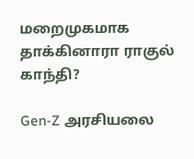மறைமுகமாக தாக்கினாரா ராகுல் காந்தி?

Gen-Z அரசியலை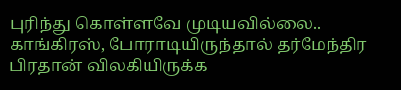புரிந்து கொள்ளவே முடியவில்லை.. காங்கிரஸ், போராடியிருந்தால் தர்மேந்திர பிரதான் விலகியிருக்க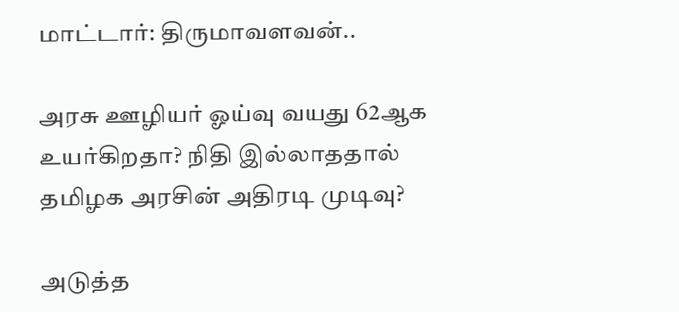மாட்டார்: திருமாவளவன்..

அரசு ஊழியர் ஓய்வு வயது 62ஆக உயர்கிறதா? நிதி இல்லாததால் தமிழக அரசின் அதிரடி முடிவு?

அடுத்த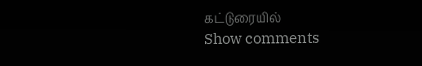கட்டுரையில்
Show comments